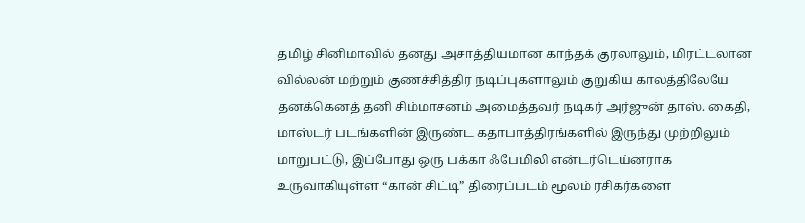தமிழ் சினிமாவில் தனது அசாத்தியமான காந்தக் குரலாலும், மிரட்டலான வில்லன் மற்றும் குணச்சித்திர நடிப்புகளாலும் குறுகிய காலத்திலேயே தனக்கெனத் தனி சிம்மாசனம் அமைத்தவர் நடிகர் அர்ஜுன் தாஸ். கைதி, மாஸ்டர் படங்களின் இருண்ட கதாபாத்திரங்களில் இருந்து முற்றிலும் மாறுபட்டு, இப்போது ஒரு பக்கா ஃபேமிலி என்டர்டெய்னராக உருவாகியுள்ள “கான் சிட்டி” திரைப்படம் மூலம் ரசிகர்களை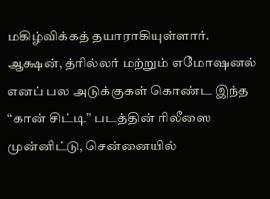மகிழ்விக்கத் தயாராகியுள்ளார்.
ஆக்ஷன், த்ரில்லர் மற்றும் எமோஷனல் எனப் பல அடுக்குகள் கொண்ட இந்த “கான் சிட்டி” படத்தின் ரிலீஸை முன்னிட்டு, சென்னையில்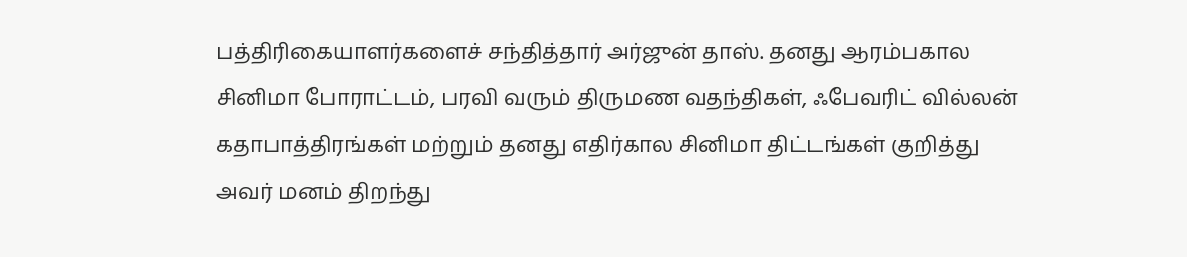பத்திரிகையாளர்களைச் சந்தித்தார் அர்ஜுன் தாஸ். தனது ஆரம்பகால சினிமா போராட்டம், பரவி வரும் திருமண வதந்திகள், ஃபேவரிட் வில்லன் கதாபாத்திரங்கள் மற்றும் தனது எதிர்கால சினிமா திட்டங்கள் குறித்து அவர் மனம் திறந்து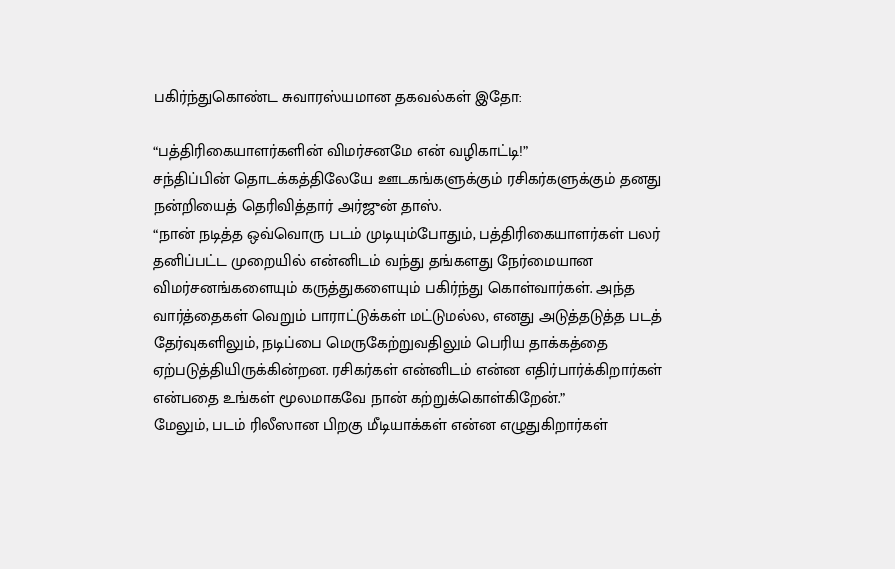பகிர்ந்துகொண்ட சுவாரஸ்யமான தகவல்கள் இதோ:

“பத்திரிகையாளர்களின் விமர்சனமே என் வழிகாட்டி!”
சந்திப்பின் தொடக்கத்திலேயே ஊடகங்களுக்கும் ரசிகர்களுக்கும் தனது நன்றியைத் தெரிவித்தார் அர்ஜுன் தாஸ்.
“நான் நடித்த ஒவ்வொரு படம் முடியும்போதும், பத்திரிகையாளர்கள் பலர் தனிப்பட்ட முறையில் என்னிடம் வந்து தங்களது நேர்மையான விமர்சனங்களையும் கருத்துகளையும் பகிர்ந்து கொள்வார்கள். அந்த வார்த்தைகள் வெறும் பாராட்டுக்கள் மட்டுமல்ல, எனது அடுத்தடுத்த படத் தேர்வுகளிலும், நடிப்பை மெருகேற்றுவதிலும் பெரிய தாக்கத்தை ஏற்படுத்தியிருக்கின்றன. ரசிகர்கள் என்னிடம் என்ன எதிர்பார்க்கிறார்கள் என்பதை உங்கள் மூலமாகவே நான் கற்றுக்கொள்கிறேன்.”
மேலும், படம் ரிலீஸான பிறகு மீடியாக்கள் என்ன எழுதுகிறார்கள்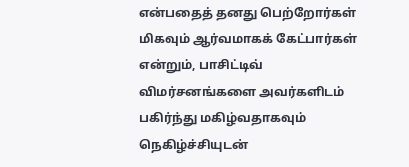என்பதைத் தனது பெற்றோர்கள் மிகவும் ஆர்வமாகக் கேட்பார்கள் என்றும், பாசிட்டிவ் விமர்சனங்களை அவர்களிடம் பகிர்ந்து மகிழ்வதாகவும் நெகிழ்ச்சியுடன்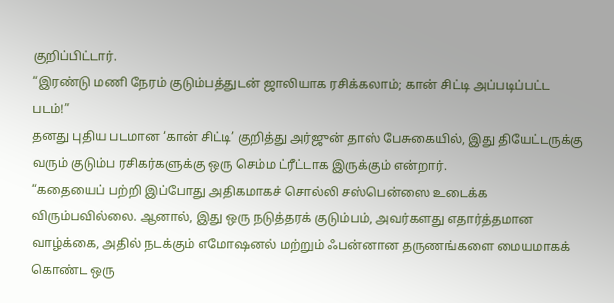குறிப்பிட்டார்.
“இரண்டு மணி நேரம் குடும்பத்துடன் ஜாலியாக ரசிக்கலாம்; கான் சிட்டி அப்படிப்பட்ட படம்!”
தனது புதிய படமான ‘கான் சிட்டி’ குறித்து அர்ஜுன் தாஸ் பேசுகையில், இது தியேட்டருக்கு வரும் குடும்ப ரசிகர்களுக்கு ஒரு செம்ம ட்ரீட்டாக இருக்கும் என்றார்.
“கதையைப் பற்றி இப்போது அதிகமாகச் சொல்லி சஸ்பென்ஸை உடைக்க விரும்பவில்லை. ஆனால், இது ஒரு நடுத்தரக் குடும்பம், அவர்களது எதார்த்தமான வாழ்க்கை, அதில் நடக்கும் எமோஷனல் மற்றும் ஃபன்னான தருணங்களை மையமாகக் கொண்ட ஒரு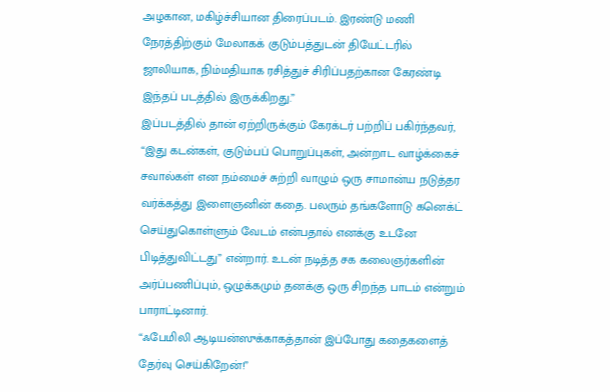அழகான, மகிழ்ச்சியான திரைப்படம். இரண்டு மணி நேரத்திற்கும் மேலாகக் குடும்பத்துடன் தியேட்டரில் ஜாலியாக, நிம்மதியாக ரசித்துச் சிரிப்பதற்கான கேரண்டி இந்தப் படத்தில் இருக்கிறது.”
இப்படத்தில் தான் ஏற்றிருக்கும் கேரக்டர் பற்றிப் பகிர்ந்தவர், “இது கடன்கள், குடும்பப் பொறுப்புகள், அன்றாட வாழ்க்கைச் சவால்கள் என நம்மைச் சுற்றி வாழும் ஒரு சாமான்ய நடுத்தர வர்க்கத்து இளைஞனின் கதை. பலரும் தங்களோடு கனெக்ட் செய்துகொள்ளும் வேடம் என்பதால் எனக்கு உடனே பிடித்துவிட்டது” என்றார். உடன் நடித்த சக கலைஞர்களின் அர்ப்பணிப்பும், ஒழுக்கமும் தனக்கு ஒரு சிறந்த பாடம் என்றும் பாராட்டினார்.
“ஃபேமிலி ஆடியன்ஸுக்காகத்தான் இப்போது கதைகளைத் தேர்வு செய்கிறேன்!”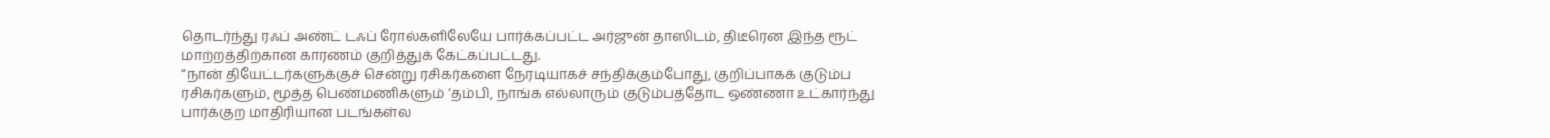தொடர்ந்து ரஃப் அண்ட் டஃப் ரோல்களிலேயே பார்க்கப்பட்ட அர்ஜுன் தாஸிடம், திடீரென இந்த ரூட் மாற்றத்திற்கான காரணம் குறித்துக் கேட்கப்பட்டது.
“நான் தியேட்டர்களுக்குச் சென்று ரசிகர்களை நேரடியாகச் சந்திக்கும்போது, குறிப்பாகக் குடும்ப ரசிகர்களும், மூத்த பெண்மணிகளும் ‘தம்பி, நாங்க எல்லாரும் குடும்பத்தோட ஒண்ணா உட்கார்ந்து பார்க்குற மாதிரியான படங்கள்ல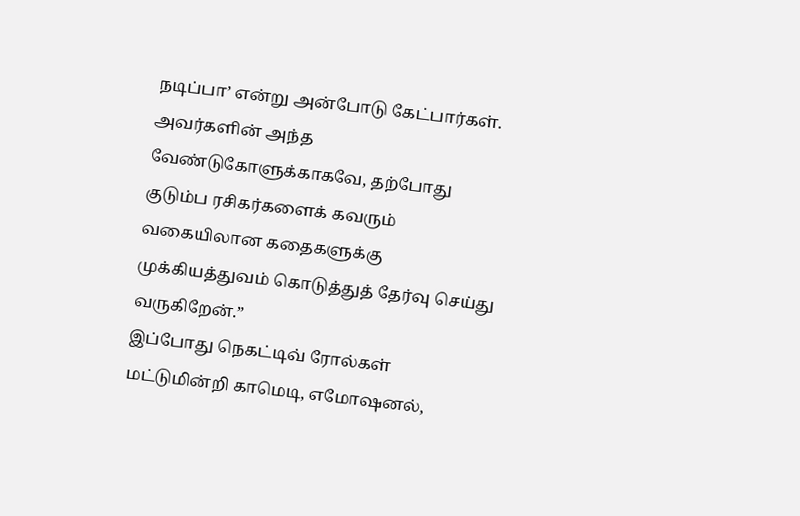நடிப்பா’ என்று அன்போடு கேட்பார்கள். அவர்களின் அந்த வேண்டுகோளுக்காகவே, தற்போது குடும்ப ரசிகர்களைக் கவரும் வகையிலான கதைகளுக்கு முக்கியத்துவம் கொடுத்துத் தேர்வு செய்து வருகிறேன்.”
இப்போது நெகட்டிவ் ரோல்கள் மட்டுமின்றி காமெடி, எமோஷனல்,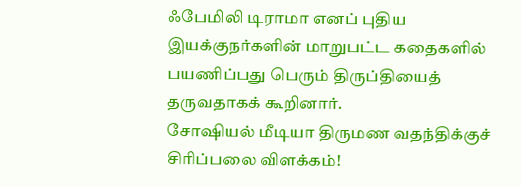ஃபேமிலி டிராமா எனப் புதிய இயக்குநர்களின் மாறுபட்ட கதைகளில் பயணிப்பது பெரும் திருப்தியைத் தருவதாகக் கூறினார்.
சோஷியல் மீடியா திருமண வதந்திக்குச் சிரிப்பலை விளக்கம்!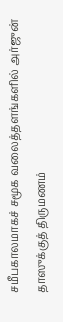சமீபகாலமாகச் சமூக வலைத்தளங்களில் அர்ஜுன் தாஸுக்குத் திருமணம்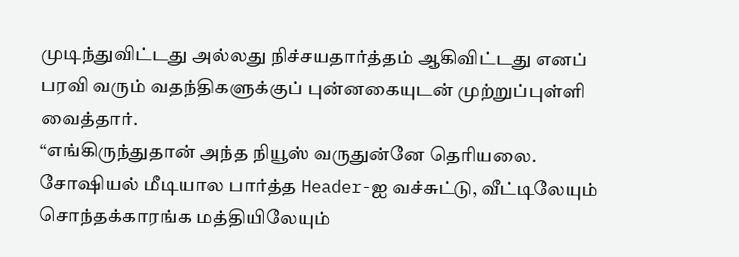முடிந்துவிட்டது அல்லது நிச்சயதார்த்தம் ஆகிவிட்டது எனப் பரவி வரும் வதந்திகளுக்குப் புன்னகையுடன் முற்றுப்புள்ளி வைத்தார்.
“எங்கிருந்துதான் அந்த நியூஸ் வருதுன்னே தெரியலை. சோஷியல் மீடியால பார்த்த Header-ஐ வச்சுட்டு, வீட்டிலேயும் சொந்தக்காரங்க மத்தியிலேயும்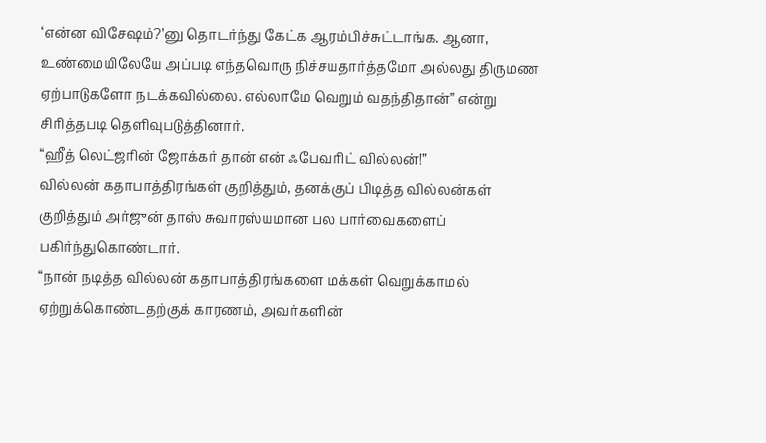‘என்ன விசேஷம்?’னு தொடர்ந்து கேட்க ஆரம்பிச்சுட்டாங்க. ஆனா, உண்மையிலேயே அப்படி எந்தவொரு நிச்சயதார்த்தமோ அல்லது திருமண ஏற்பாடுகளோ நடக்கவில்லை. எல்லாமே வெறும் வதந்திதான்” என்று சிரித்தபடி தெளிவுபடுத்தினார்.
“ஹீத் லெட்ஜரின் ஜோக்கர் தான் என் ஃபேவரிட் வில்லன்!”
வில்லன் கதாபாத்திரங்கள் குறித்தும், தனக்குப் பிடித்த வில்லன்கள் குறித்தும் அர்ஜுன் தாஸ் சுவாரஸ்யமான பல பார்வைகளைப் பகிர்ந்துகொண்டார்.
“நான் நடித்த வில்லன் கதாபாத்திரங்களை மக்கள் வெறுக்காமல் ஏற்றுக்கொண்டதற்குக் காரணம், அவர்களின்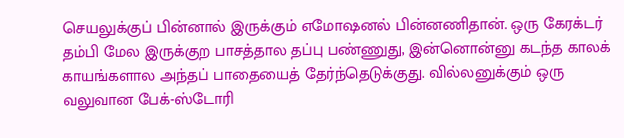செயலுக்குப் பின்னால் இருக்கும் எமோஷனல் பின்னணிதான். ஒரு கேரக்டர் தம்பி மேல இருக்குற பாசத்தால தப்பு பண்ணுது, இன்னொன்னு கடந்த காலக் காயங்களால அந்தப் பாதையைத் தேர்ந்தெடுக்குது. வில்லனுக்கும் ஒரு வலுவான பேக்-ஸ்டோரி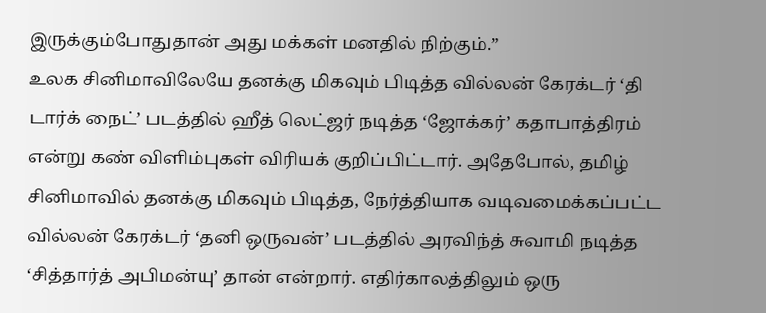இருக்கும்போதுதான் அது மக்கள் மனதில் நிற்கும்.”
உலக சினிமாவிலேயே தனக்கு மிகவும் பிடித்த வில்லன் கேரக்டர் ‘தி டார்க் நைட்’ படத்தில் ஹீத் லெட்ஜர் நடித்த ‘ஜோக்கர்’ கதாபாத்திரம் என்று கண் விளிம்புகள் விரியக் குறிப்பிட்டார். அதேபோல், தமிழ் சினிமாவில் தனக்கு மிகவும் பிடித்த, நேர்த்தியாக வடிவமைக்கப்பட்ட வில்லன் கேரக்டர் ‘தனி ஒருவன்’ படத்தில் அரவிந்த் சுவாமி நடித்த ‘சித்தார்த் அபிமன்யு’ தான் என்றார். எதிர்காலத்திலும் ஒரு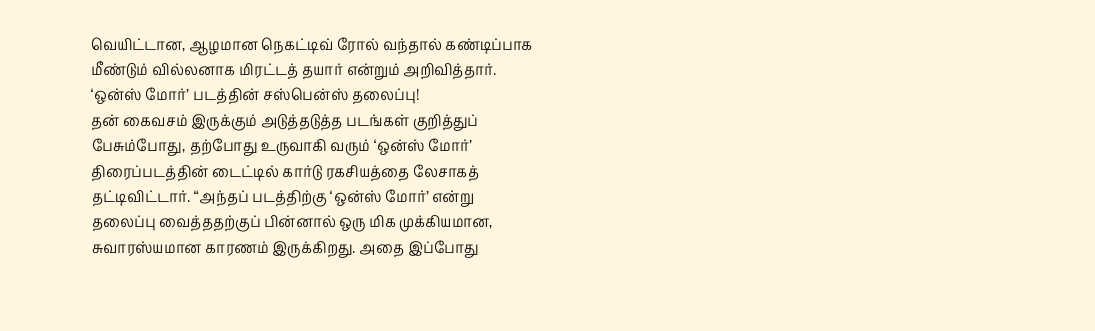வெயிட்டான, ஆழமான நெகட்டிவ் ரோல் வந்தால் கண்டிப்பாக மீண்டும் வில்லனாக மிரட்டத் தயார் என்றும் அறிவித்தார்.
‘ஒன்ஸ் மோர்’ படத்தின் சஸ்பென்ஸ் தலைப்பு!
தன் கைவசம் இருக்கும் அடுத்தடுத்த படங்கள் குறித்துப் பேசும்போது, தற்போது உருவாகி வரும் ‘ஒன்ஸ் மோர்’ திரைப்படத்தின் டைட்டில் கார்டு ரகசியத்தை லேசாகத் தட்டிவிட்டார். “அந்தப் படத்திற்கு ‘ஒன்ஸ் மோர்’ என்று தலைப்பு வைத்ததற்குப் பின்னால் ஒரு மிக முக்கியமான, சுவாரஸ்யமான காரணம் இருக்கிறது. அதை இப்போது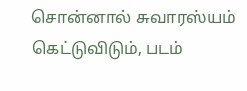சொன்னால் சுவாரஸ்யம் கெட்டுவிடும், படம்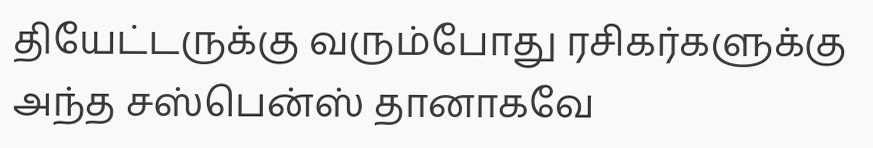தியேட்டருக்கு வரும்போது ரசிகர்களுக்கு அந்த சஸ்பென்ஸ் தானாகவே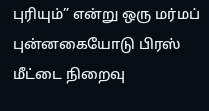புரியும்” என்று ஒரு மர்மப் புன்னகையோடு பிரஸ் மீட்டை நிறைவு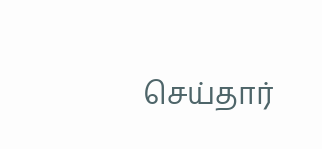செய்தார்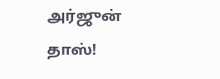அர்ஜுன் தாஸ்!